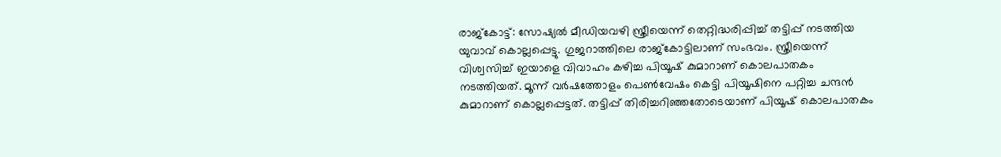രാജ്കോട്ട്: സോഷ്യൽ മീഡിയവഴി സ്ത്രീയെന്ന് തെറ്റിദ്ധരിപ്പിച്ച് തട്ടിപ്പ് നടത്തിയ യുവാവ് കൊല്ലപ്പെട്ടു. ഗുജറാത്തിലെ രാജ്കോട്ടിലാണ് സംഭവം. സ്ത്രീയെന്ന് വിശ്വസിച്ച് ഇയാളെ വിവാഹം കഴിച്ച പിയൂഷ് കുമാറാണ് കൊലപാതകം നടത്തിയത്. മൂന്ന് വർഷത്തോളം പെൺവേഷം കെട്ടി പിയൂഷിനെ പറ്റിച്ച ചന്ദൻ കുമാറാണ് കൊല്ലപ്പെട്ടത്. തട്ടിപ്പ് തിരിച്ചറിഞ്ഞതോടെയാണ് പിയൂഷ് കൊലപാതകം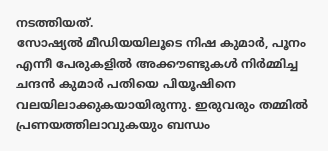നടത്തിയത്.
സോഷ്യൽ മീഡിയയിലൂടെ നിഷ കുമാർ, പൂനം എന്നീ പേരുകളിൽ അക്കൗണ്ടുകൾ നിർമ്മിച്ച ചന്ദൻ കുമാർ പതിയെ പിയൂഷിനെ വലയിലാക്കുകയായിരുന്നു. ഇരുവരും തമ്മിൽ പ്രണയത്തിലാവുകയും ബന്ധം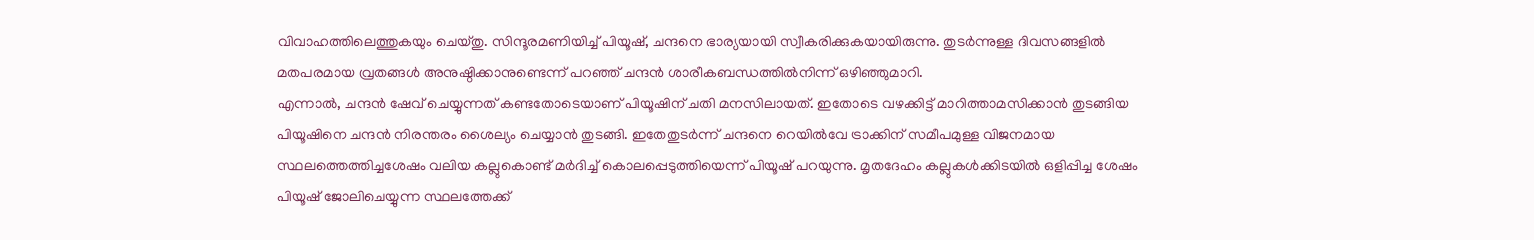വിവാഹത്തിലെത്തുകയും ചെയ്തു. സിന്ദൂരമണിയിച്ച് പിയൂഷ്, ചന്ദനെ ഭാര്യയായി സ്വീകരിക്കുകയായിരുന്നു. തുടർന്നുള്ള ദിവസങ്ങളിൽ മതപരമായ വ്രതങ്ങൾ അനുഷ്ഠിക്കാനുണ്ടെന്ന് പറഞ്ഞ് ചന്ദൻ ശാരീകബന്ധത്തിൽനിന്ന് ഒഴിഞ്ഞുമാറി.
എന്നാൽ, ചന്ദൻ ഷേവ് ചെയ്യുന്നത് കണ്ടതോടെയാണ് പിയൂഷിന് ചതി മനസിലായത്. ഇതോടെ വഴക്കിട്ട് മാറിത്താമസിക്കാൻ തുടങ്ങിയ പിയൂഷിനെ ചന്ദൻ നിരന്തരം ശൈല്യം ചെയ്യാൻ തുടങ്ങി. ഇതേതുടർന്ന് ചന്ദനെ റെയിൽവേ ട്രാക്കിന് സമീപമുള്ള വിജനമായ സ്ഥലത്തെത്തിച്ചശേഷം വലിയ കല്ലുകൊണ്ട് മർദിച്ച് കൊലപ്പെടുത്തിയെന്ന് പിയൂഷ് പറയുന്നു. മൃതദേഹം കല്ലുകൾക്കിടയിൽ ഒളിപ്പിച്ച ശേഷം പിയൂഷ് ജോലിചെയ്യുന്ന സ്ഥലത്തേക്ക്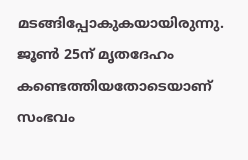മടങ്ങിപ്പോകുകയായിരുന്നു.
ജൂൺ 25ന് മൃതദേഹം കണ്ടെത്തിയതോടെയാണ് സംഭവം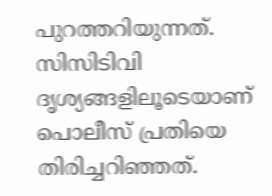പുറത്തറിയുന്നത്. സിസിടിവി ദൃശ്യങ്ങളിലൂടെയാണ് പൊലീസ് പ്രതിയെ തിരിച്ചറിഞ്ഞത്.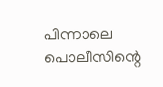പിന്നാലെ പൊലീസിന്റെ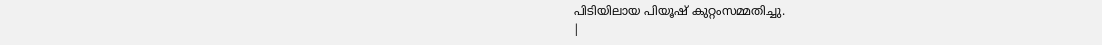പിടിയിലായ പിയൂഷ് കുറ്റംസമ്മതിച്ചു.
|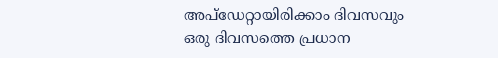അപ്ഡേറ്റായിരിക്കാം ദിവസവും
ഒരു ദിവസത്തെ പ്രധാന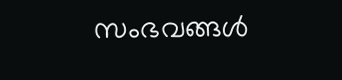സംഭവങ്ങൾ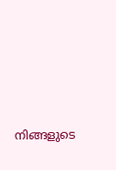നിങ്ങളുടെ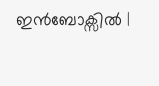ഇൻബോക്സിൽ |